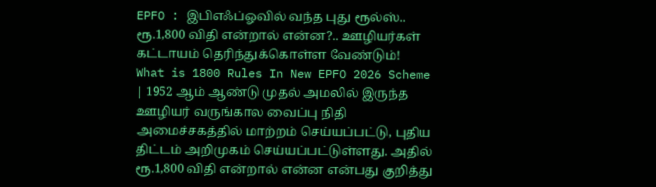EPFO : இபிஎஃப்ஓவில் வந்த புது ரூல்ஸ்.. ரூ.1,800 விதி என்றால் என்ன?.. ஊழியர்கள் கட்டாயம் தெரிந்துக்கொள்ள வேண்டும்!
What is 1800 Rules In New EPFO 2026 Scheme | 1952 ஆம் ஆண்டு முதல் அமலில் இருந்த ஊழியர் வருங்கால வைப்பு நிதி அமைச்சகத்தில் மாற்றம் செய்யப்பட்டு, புதிய திட்டம் அறிமுகம் செய்யப்பட்டுள்ளது. அதில் ரூ.1,800 விதி என்றால் என்ன என்பது குறித்து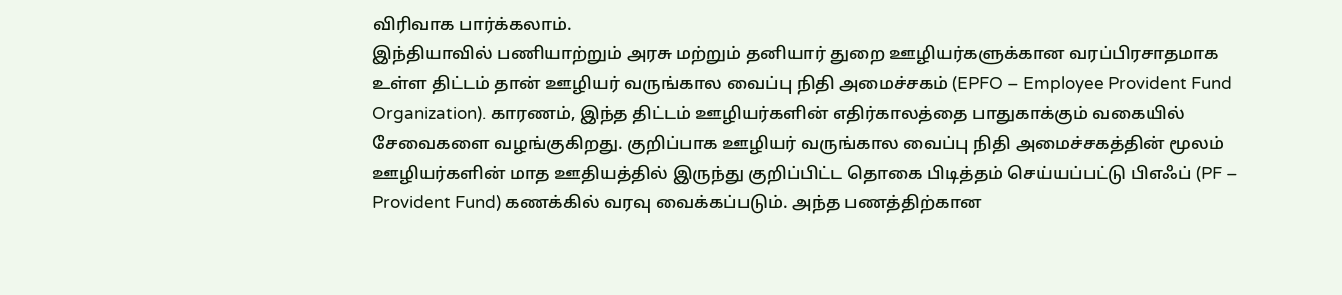விரிவாக பார்க்கலாம்.
இந்தியாவில் பணியாற்றும் அரசு மற்றும் தனியார் துறை ஊழியர்களுக்கான வரப்பிரசாதமாக உள்ள திட்டம் தான் ஊழியர் வருங்கால வைப்பு நிதி அமைச்சகம் (EPFO – Employee Provident Fund Organization). காரணம், இந்த திட்டம் ஊழியர்களின் எதிர்காலத்தை பாதுகாக்கும் வகையில் சேவைகளை வழங்குகிறது. குறிப்பாக ஊழியர் வருங்கால வைப்பு நிதி அமைச்சகத்தின் மூலம் ஊழியர்களின் மாத ஊதியத்தில் இருந்து குறிப்பிட்ட தொகை பிடித்தம் செய்யப்பட்டு பிஎஃப் (PF – Provident Fund) கணக்கில் வரவு வைக்கப்படும். அந்த பணத்திற்கான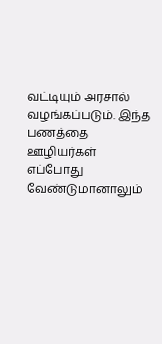வட்டியும் அரசால் வழங்கப்படும். இந்த பணத்தை ஊழியர்கள் எப்போது வேண்டுமானாலும்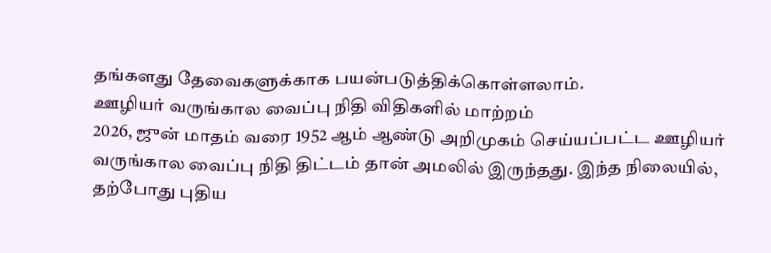தங்களது தேவைகளுக்காக பயன்படுத்திக்கொள்ளலாம்.
ஊழியர் வருங்கால வைப்பு நிதி விதிகளில் மாற்றம்
2026, ஜுன் மாதம் வரை 1952 ஆம் ஆண்டு அறிமுகம் செய்யப்பட்ட ஊழியர் வருங்கால வைப்பு நிதி திட்டம் தான் அமலில் இருந்தது. இந்த நிலையில், தற்போது புதிய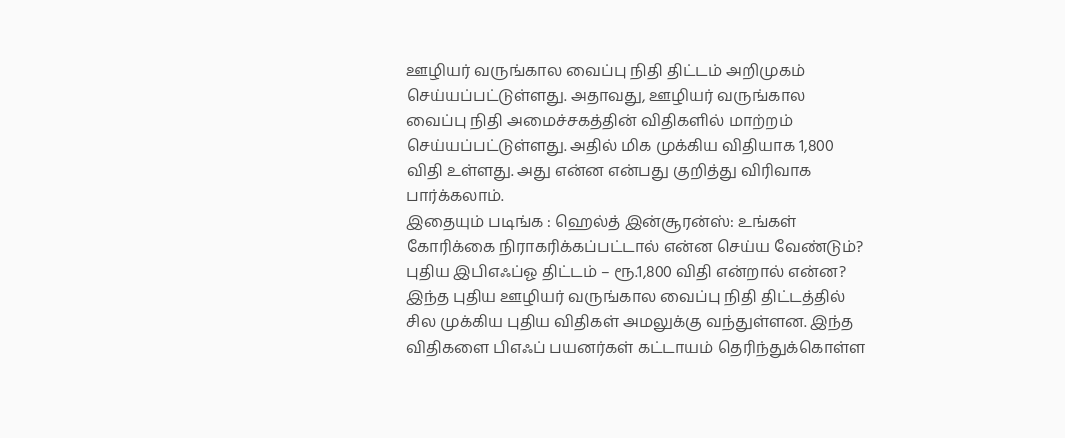ஊழியர் வருங்கால வைப்பு நிதி திட்டம் அறிமுகம் செய்யப்பட்டுள்ளது. அதாவது, ஊழியர் வருங்கால வைப்பு நிதி அமைச்சகத்தின் விதிகளில் மாற்றம் செய்யப்பட்டுள்ளது. அதில் மிக முக்கிய விதியாக 1,800 விதி உள்ளது. அது என்ன என்பது குறித்து விரிவாக பார்க்கலாம்.
இதையும் படிங்க : ஹெல்த் இன்சூரன்ஸ்: உங்கள் கோரிக்கை நிராகரிக்கப்பட்டால் என்ன செய்ய வேண்டும்?
புதிய இபிஎஃப்ஓ திட்டம் – ரூ.1,800 விதி என்றால் என்ன?
இந்த புதிய ஊழியர் வருங்கால வைப்பு நிதி திட்டத்தில் சில முக்கிய புதிய விதிகள் அமலுக்கு வந்துள்ளன. இந்த விதிகளை பிஎஃப் பயனர்கள் கட்டாயம் தெரிந்துக்கொள்ள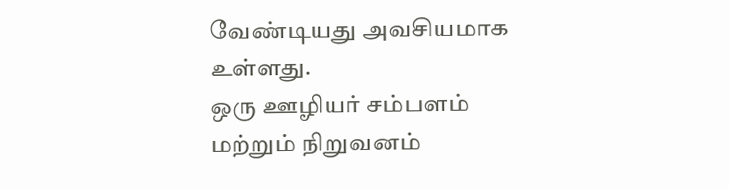வேண்டியது அவசியமாக உள்ளது.
ஒரு ஊழியர் சம்பளம் மற்றும் நிறுவனம்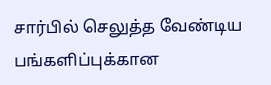சார்பில் செலுத்த வேண்டிய பங்களிப்புக்கான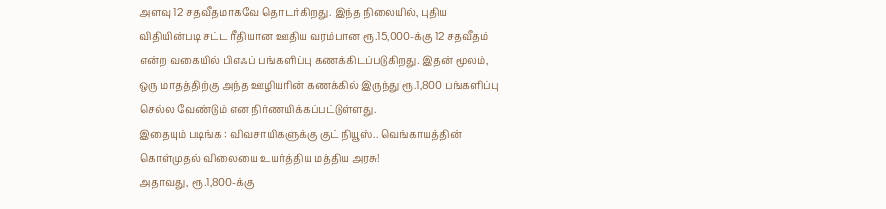அளவு 12 சதவீதமாகவே தொடர்கிறது. இந்த நிலையில், புதிய விதியின்படி சட்ட ரீதியான ஊதிய வரம்பான ரூ.15,000-க்கு 12 சதவீதம் என்ற வகையில் பிஎஃப் பங்களிப்பு கணக்கிடப்படுகிறது. இதன் மூலம், ஒரு மாதத்திற்கு அந்த ஊழியரின் கணக்கில் இருந்து ரூ.1,800 பங்களிப்பு செல்ல வேண்டும் என நிர்ணயிக்கப்பட்டுள்ளது.
இதையும் படிங்க : விவசாயிகளுக்கு குட் நியூஸ்.. வெங்காயத்தின் கொள்முதல் விலையை உயர்த்திய மத்திய அரசு!
அதாவது, ரூ.1,800-க்கு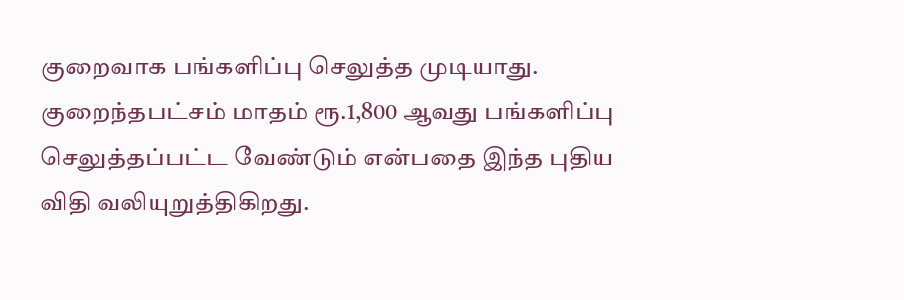குறைவாக பங்களிப்பு செலுத்த முடியாது. குறைந்தபட்சம் மாதம் ரூ.1,800 ஆவது பங்களிப்பு செலுத்தப்பட்ட வேண்டும் என்பதை இந்த புதிய விதி வலியுறுத்திகிறது.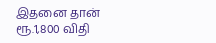இதனை தான் ரூ.1,800 விதி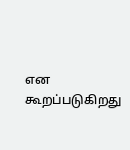என கூறப்படுகிறது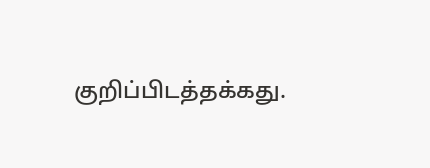குறிப்பிடத்தக்கது.